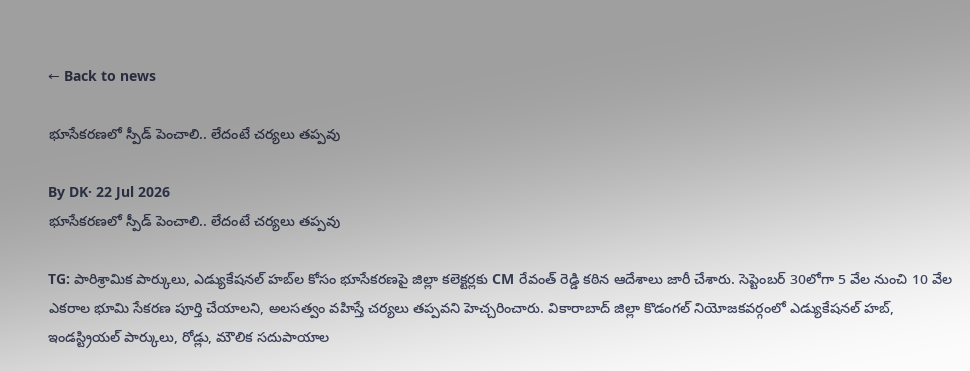← Back to news

భూసేకరణలో స్పీడ్ పెంచాలి.. లేదంటే చర్యలు తప్పవు

By DK· 22 Jul 2026
భూసేకరణలో స్పీడ్ పెంచాలి.. లేదంటే చర్యలు తప్పవు

TG: పారిశ్రామిక పార్కులు, ఎడ్యుకేషనల్ హబ్‌ల కోసం భూసేకరణపై జిల్లా కలెక్టర్లకు CM రేవంత్ రెడ్డి కఠిన ఆదేశాలు జారీ చేశారు. సెప్టెంబర్ 30లోగా 5 వేల నుంచి 10 వేల ఎకరాల భూమి సేకరణ పూర్తి చేయాలని, అలసత్వం వహిస్తే చర్యలు తప్పవని హెచ్చరించారు. వికారాబాద్ జిల్లా కొడంగల్ నియోజకవర్గంలో ఎడ్యుకేషనల్ హబ్, ఇండస్ట్రియల్ పార్కులు, రోడ్లు, మౌలిక సదుపాయాల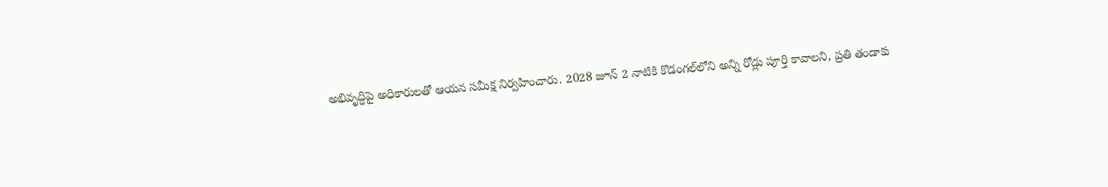అభివృద్ధిపై అధికారులతో ఆయన సమీక్ష నిర్వహించారు. 2028 జూన్ 2 నాటికి కొడంగల్‌లోని అన్ని రోడ్లు పూర్తి కావాలని, ప్రతి తండాకు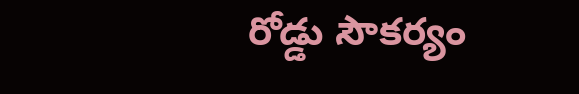రోడ్డు సౌకర్యం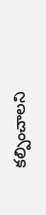కల్పించాలని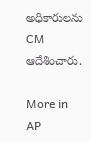అధికారులను CM ఆదేశించారు.

More in AP